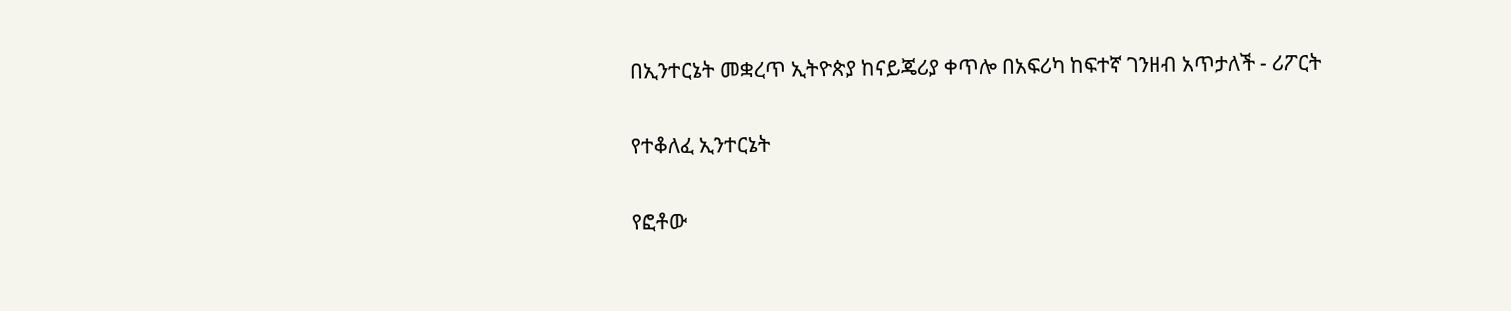በኢንተርኔት መቋረጥ ኢትዮጵያ ከናይጄሪያ ቀጥሎ በአፍሪካ ከፍተኛ ገንዘብ አጥታለች - ሪፖርት

የተቆለፈ ኢንተርኔት

የፎቶው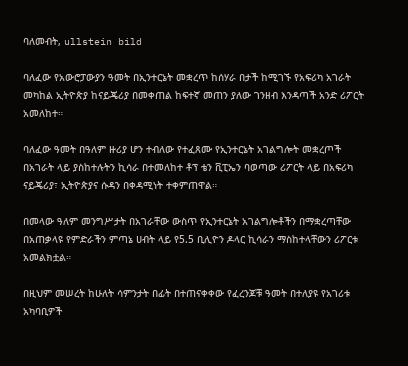ባለመብት, ullstein bild

ባለፈው የአውሮፓውያን ዓመት በኢንተርኔት መቋረጥ ከሰሃራ በታች ከሚገኙ የአፍሪካ አገራት መካከል ኢትዮጵያ ከናይጄሪያ በመቀጠል ከፍተኛ መጠን ያለው ገንዘብ እንዳጣች አንድ ሪፖርት አመለከተ።

ባለፈው ዓመት በዓለም ዙሪያ ሆን ተብለው የተፈጸሙ የኢንተርኔት አገልግሎት መቋረጦች በአገራት ላይ ያስከተሉትን ኪሳራ በተመለከተ ቶፕ ቴን ቪፒኤን ባወጣው ሪፖርት ላይ በአፍሪካ ናይጄሪያ፣ ኢትዮጵያና ሱዳን በቀዳሚነት ተቀምጠዋል።

በመላው ዓለም መንግሥታት በአገራቸው ውስጥ የኢንተርኔት አገልግሎቶችን በማቋረጣቸው በአጠቃላዩ የምድራችን ምጣኔ ሀብት ላይ የ5.5 ቢሊዮን ዶላር ኪሳራን ማስከተላቸውን ሪፖርቱ አመልክቷል።

በዚህም መሠረት ከሁለት ሳምንታት በፊት በተጠናቀቀው የፈረንጆቹ ዓመት በተለያዩ የአገሪቱ አካባቢዎች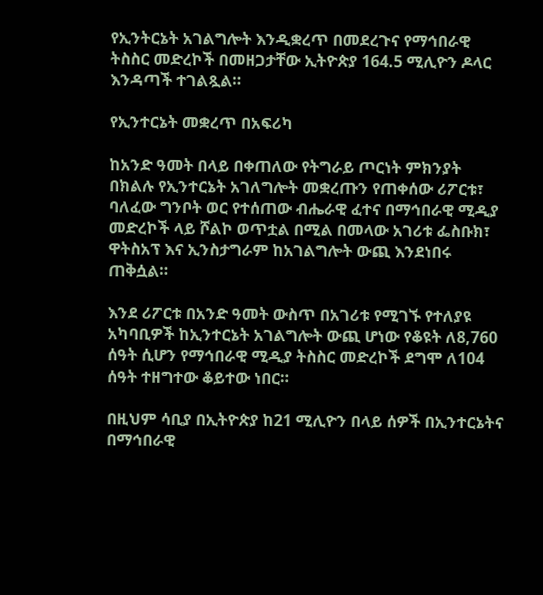የኢንትርኔት አገልግሎት እንዲቋረጥ በመደረጉና የማኅበራዊ ትስስር መድረኮች በመዘጋታቸው ኢትዮጵያ 164.5 ሚሊዮን ዶላር እንዳጣች ተገልጿል።

የኢንተርኔት መቋረጥ በአፍሪካ

ከአንድ ዓመት በላይ በቀጠለው የትግራይ ጦርነት ምክንያት በክልሉ የኢንተርኔት አገለግሎት መቋረጡን የጠቀሰው ሪፖርቱ፣ ባለፈው ግንቦት ወር የተሰጠው ብሔራዊ ፈተና በማኅበራዊ ሚዲያ መድረኮች ላይ ሾልኮ ወጥቷል በሚል በመላው አገሪቱ ፌስቡክ፣ ዋትስአፕ እና ኢንስታግራም ከአገልግሎት ውጪ እንደነበሩ ጠቅሷል።

እንደ ሪፖርቱ በአንድ ዓመት ውስጥ በአገሪቱ የሚገኙ የተለያዩ አካባቢዎች ከኢንተርኔት አገልግሎት ውጪ ሆነው የቆዩት ለ8,760 ሰዓት ሲሆን የማኅበራዊ ሚዲያ ትስስር መድረኮች ደግሞ ለ104 ሰዓት ተዘግተው ቆይተው ነበር።

በዚህም ሳቢያ በኢትዮጵያ ከ21 ሚሊዮን በላይ ሰዎች በኢንተርኔትና በማኅበራዊ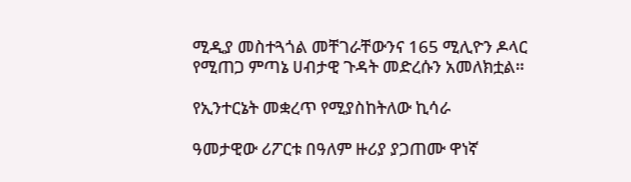ሚዲያ መስተጓጎል መቸገራቸውንና 165 ሚሊዮን ዶላር የሚጠጋ ምጣኔ ሀብታዊ ጉዳት መድረሱን አመለክቷል።

የኢንተርኔት መቋረጥ የሚያስከትለው ኪሳራ

ዓመታዊው ሪፖርቱ በዓለም ዙሪያ ያጋጠሙ ዋነኛ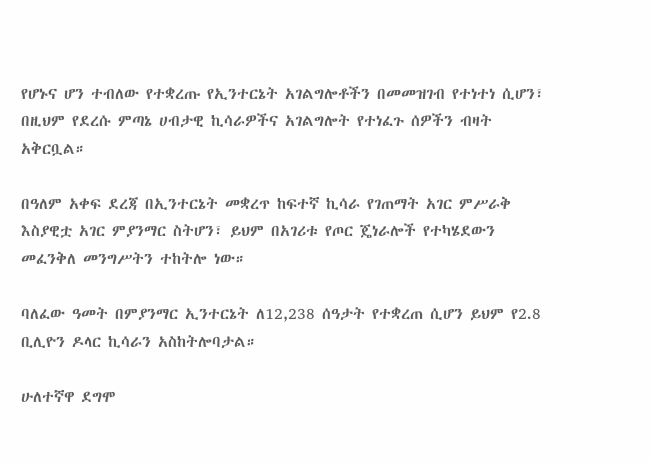የሆኑና ሆን ተብለው የተቋረጡ የኢንተርኔት አገልግሎቶችን በመመዝገብ የተነተነ ሲሆን፣ በዚህም የደረሱ ምጣኔ ሀብታዊ ኪሳራዎችና አገልግሎት የተነፈጉ ሰዎችን ብዛት አቅርቧል።

በዓለም አቀፍ ደረጃ በኢንተርኔት መቋረጥ ከፍተኛ ኪሳራ የገጠማት አገር ምሥራቅ እስያዊቷ አገር ምያንማር ስትሆን፣ ይህም በአገሪቱ የጦር ጄነራሎች የተካሄደውን መፈንቅለ መንግሥትን ተከትሎ ነው።

ባለፈው ዓመት በምያንማር ኢንተርኔት ለ12,238 ሰዓታት የተቋረጠ ሲሆን ይህም የ2.8 ቢሊዮን ዶላር ኪሳራን አስከትሎባታል።

ሁለተኛዋ ደግሞ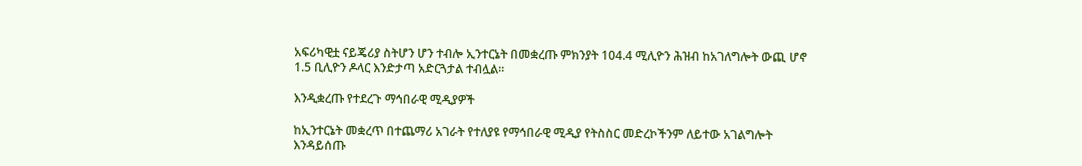አፍሪካዊቷ ናይጄሪያ ስትሆን ሆን ተብሎ ኢንተርኔት በመቋረጡ ምክንያት 104.4 ሚሊዮን ሕዝብ ከአገለግሎት ውጪ ሆኖ 1.5 ቢሊዮን ዶላር እንድታጣ አድርጓታል ተብሏል።

እንዲቋረጡ የተደረጉ ማኅበራዊ ሚዲያዎች

ከኢንተርኔት መቋረጥ በተጨማሪ አገራት የተለያዩ የማኅበራዊ ሚዲያ የትስስር መድረኮችንም ለይተው አገልግሎት እንዳይሰጡ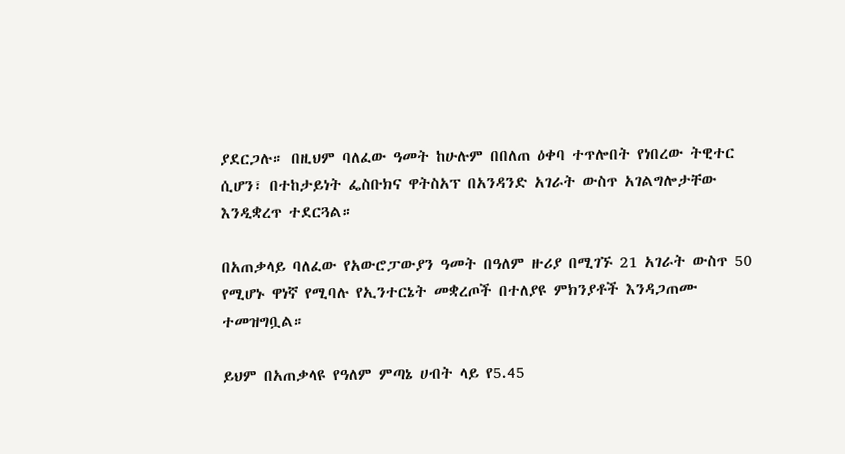ያደርጋሉ። በዚህም ባለፈው ዓመት ከሁሉም በበለጠ ዕቀባ ተጥሎበት የነበረው ትዊተር ሲሆን፣ በተከታይነት ፌስቡክና ዋትስአፕ በአንዳንድ አገራት ውስጥ አገልግሎታቸው እንዲቋረጥ ተደርጓል።

በአጠቃላይ ባለፈው የአውሮፓውያን ዓመት በዓለም ዙሪያ በሚገኙ 21 አገራት ውስጥ 50 የሚሆኑ ዋነኛ የሚባሉ የኢንተርኔት መቋረጦች በተለያዩ ምክንያቶች እንዳጋጠሙ ተመዝግቧል።

ይህም በአጠቃላዩ የዓለም ምጣኔ ሀብት ላይ የ5.45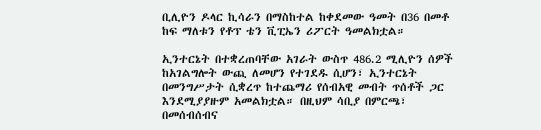ቢሊዮን ዶላር ኪሳራን በማስከተል ከቀደመው ዓመት በ36 በመቶ ከፍ ማለቱን የቶፕ ቴን ቪፒኤን ሪፖርት ዓመልክቷል።

ኢንተርኔት በተቋረጠባቸው አገራት ውስጥ 486.2 ሚሊዮን ሰዎች ከአገልግሎት ውጪ ለመሆን የተገደዱ ሲሆን፣ ኢንተርኔት በመንግሥታት ሲቋረጥ ከተጨማሪ የሰብአዊ መብት ጥሰቶች ጋር እንደሚያያዙም አመልክቷል። በዚህም ሳቢያ በምርጫ፣ በመሰብሰብና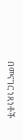በመናገር ነጻነቶች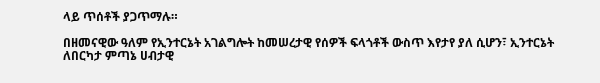ላይ ጥሰቶች ያጋጥማሉ።

በዘመናዊው ዓለም የኢንተርኔት አገልግሎት ከመሠረታዊ የሰዎች ፍላጎቶች ውስጥ እየታየ ያለ ሲሆን፣ ኢንተርኔት ለበርካታ ምጣኔ ሀብታዊ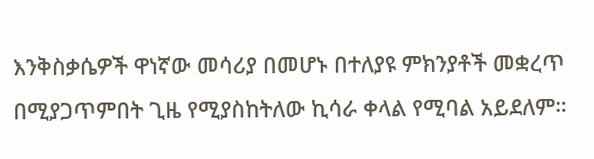እንቅስቃሴዎች ዋነኛው መሳሪያ በመሆኑ በተለያዩ ምክንያቶች መቋረጥ በሚያጋጥምበት ጊዜ የሚያስከትለው ኪሳራ ቀላል የሚባል አይደለም።